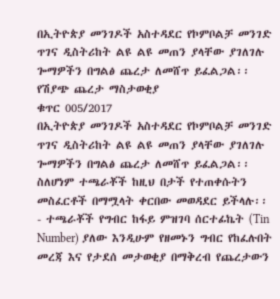በኢትዮጵያ መንገዶች አስተዳደር የኮምቦልቻ መንገድ ጥገና ዲስትሪከት ልዩ ልዩ መጠን ያላቸው ያገለገሉ ጐማዎችን በግልፅ ጨረታ ለመሸጥ ይፈልጋል፡፡
የሽያጭ ጨረታ ማስታወቂያ
ቁጥር 005/2017
በኢትዮጵያ መንገዶች አስተዳደር የኮምቦልቻ መንገድ ጥገና ዲስትሪከት ልዩ ልዩ መጠን ያላቸው ያገለገሉ ጐማዎችን በግልፅ ጨረታ ለመሸጥ ይፈልጋል፡፡
ስለሆነም ተጫራቾች ከዚህ በታች የተጠቀሱትን መስፈርቶች በማሟላት ቀርበው መወዳደር ይችላሉ፡፡
- ተጫራቾች የግብር ከፋይ ምዝገባ ሰርተፊኬት (Tin Number) ያለው እንዲሁም የዘመኑን ግብር የከፈሉበት መረጃ እና የታደሰ መታወቂያ በማቅረብ የጨረታውን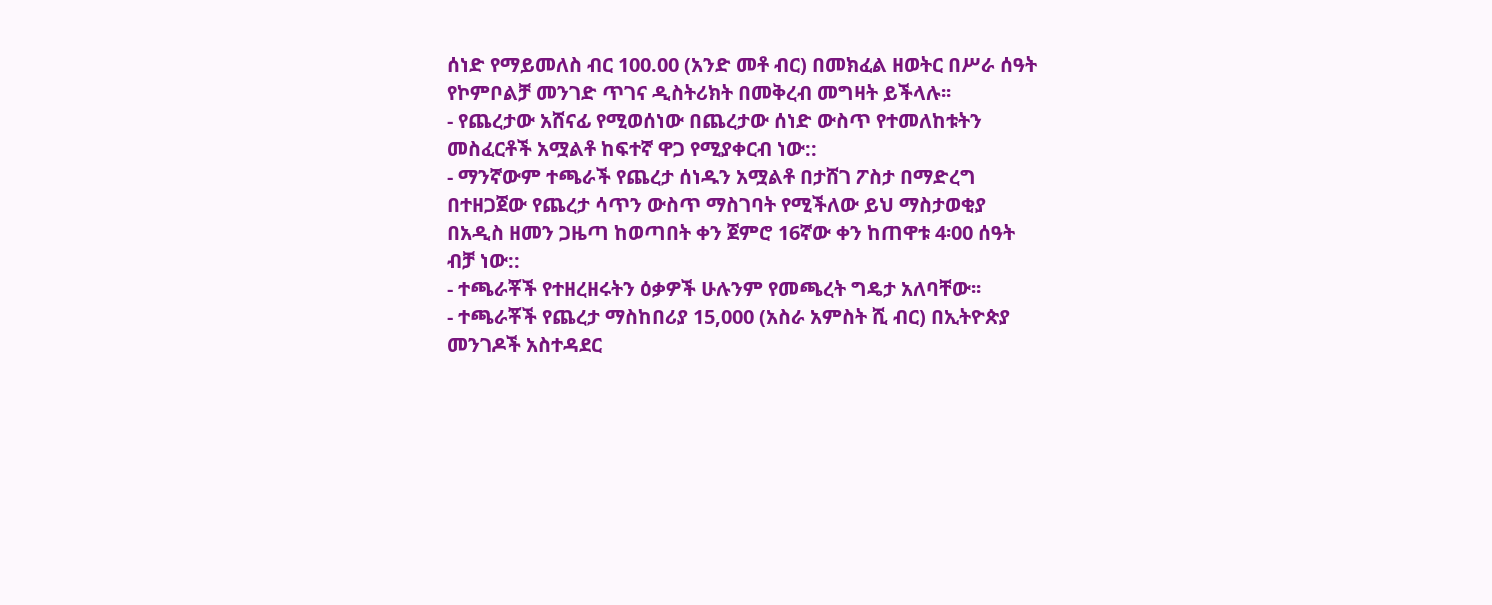ሰነድ የማይመለስ ብር 100.00 (አንድ መቶ ብር) በመክፈል ዘወትር በሥራ ሰዓት የኮምቦልቻ መንገድ ጥገና ዲስትሪክት በመቅረብ መግዛት ይችላሉ፡፡
- የጨረታው አሸናፊ የሚወሰነው በጨረታው ሰነድ ውስጥ የተመለከቱትን መስፈርቶች አሟልቶ ከፍተኛ ዋጋ የሚያቀርብ ነው::
- ማንኛውም ተጫራች የጨረታ ሰነዱን አሟልቶ በታሸገ ፖስታ በማድረግ በተዘጋጀው የጨረታ ሳጥን ውስጥ ማስገባት የሚችለው ይህ ማስታወቂያ በአዲስ ዘመን ጋዜጣ ከወጣበት ቀን ጀምሮ 16ኛው ቀን ከጠዋቱ 4፡00 ሰዓት ብቻ ነው::
- ተጫራቾች የተዘረዘሩትን ዕቃዎች ሁሉንም የመጫረት ግዴታ አለባቸው፡፡
- ተጫራቾች የጨረታ ማስከበሪያ 15,000 (አስራ አምስት ሺ ብር) በኢትዮጵያ መንገዶች አስተዳደር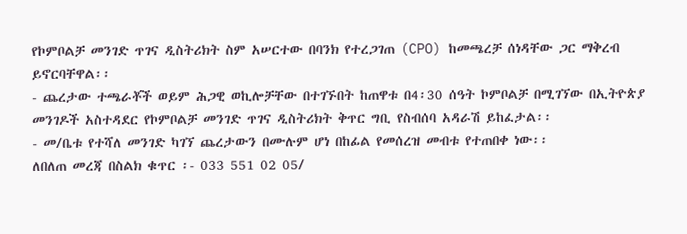የኮምቦልቻ መንገድ ጥገና ዲስትሪክት ስም አሠርተው በባንክ የተረጋገጠ (CPO) ከመጫረቻ ሰነዳቸው ጋር ማቅረብ ይኖርባቸዋል፡፡
- ጨረታው ተጫራቾች ወይም ሕጋዊ ወኪሎቻቸው በተገኙበት ከጠዋቱ በ4፡30 ሰዓት ኮምቦልቻ በሚገኘው በኢትዮጵያ መንገዶች አስተዳደር የኮምቦልቻ መንገድ ጥገና ዲስትሪክት ቅጥር ግቢ የስብሰባ አዳራሽ ይከፈታል፡፡
- መ/ቤቱ የተሻለ መንገድ ካገኘ ጨረታውን በሙሉም ሆነ በከፊል የመሰረዝ መብቱ የተጠበቀ ነው፡፡
ለበለጠ መረጃ በስልክ ቁጥር ፡- 033 551 02 05/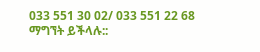033 551 30 02/ 033 551 22 68 ማግኘት ይችላሉ::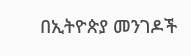በኢትዮጵያ መንገዶች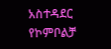አስተዳደር የኮምቦልቻ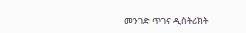መንገድ ጥገና ዲስትሪክት